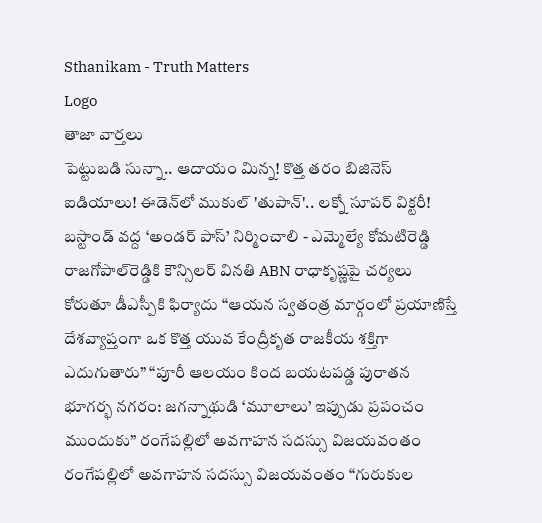Sthanikam - Truth Matters
Logo
తాజా వార్తలు
పెట్టుబడి సున్నా.. ఆదాయం మిన్న! కొత్త తరం బిజినెస్ ఐడియాలు! ఈడెన్‌లో ముకుల్ 'తుపాన్'.. లక్నో సూపర్ విక్టరీ! బస్టాండ్‌ వద్ద ‘అండర్‌ పాస్‌’ నిర్మించాలి - ఎమ్మెల్యే కోమటిరెడ్డి రాజగోపాల్‌రెడ్డికి కౌన్సిలర్‌ వినతి ABN రాధాకృష్ణపై చర్యలు కోరుతూ డీఎస్పీకి ఫిర్యాదు “ఆయన స్వతంత్ర మార్గంలో ప్రయాణిస్తే దేశవ్యాప్తంగా ఒక కొత్త యువ కేంద్రీకృత రాజకీయ శక్తిగా ఎదుగుతారు” “పూరీ ఆలయం కింద బయటపడ్డ పురాతన భూగర్భ నగరం: జగన్నాథుడి ‘మూలాలు’ ఇప్పుడు ప్రపంచం ముందుకు” రంగేపల్లిలో అవగాహన సదస్సు విజయవంతం రంగేపల్లిలో అవగాహన సదస్సు విజయవంతం “గురుకుల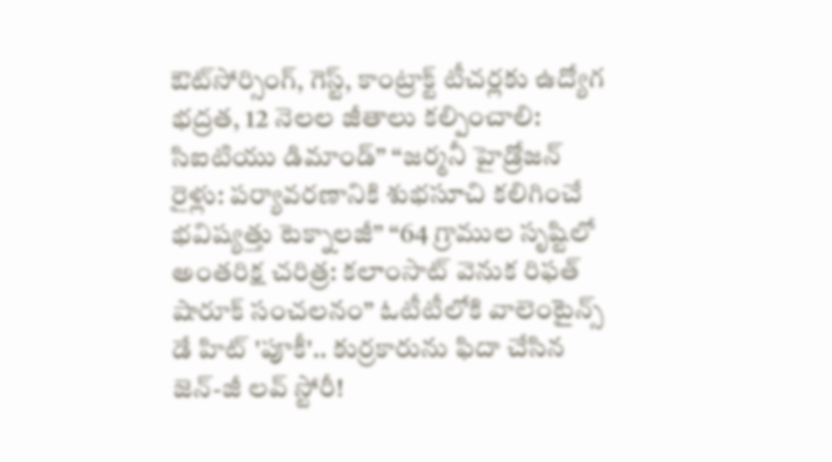ఔట్‌సోర్సింగ్, గెస్ట్, కాంట్రాక్ట్ టీచర్లకు ఉద్యోగ భద్రత, 12 నెలల జీతాలు కల్పించాలి: సిఐటియు డిమాండ్” “జర్మనీ హైడ్రోజన్ రైళ్లు: పర్యావరణానికి శుభసూచి కలిగించే భవిష్యత్తు టెక్నాలజీ” “64 గ్రాముల సృష్టిలో అంతరిక్ష చరిత్ర: కలాంసాట్ వెనుక రిఫత్ షారూక్ సంచలనం” ఓటీటీలోకి వాలెంటైన్స్ డే హిట్ 'పూకీ'.. కుర్రకారును ఫిదా చేసిన జెన్-జీ లవ్ స్టోరీ!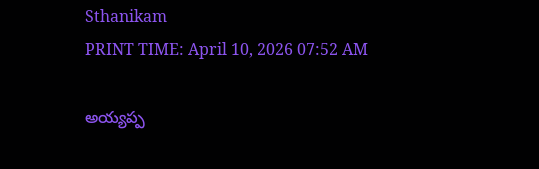Sthanikam
PRINT TIME: April 10, 2026 07:52 AM

అయ్యప్ప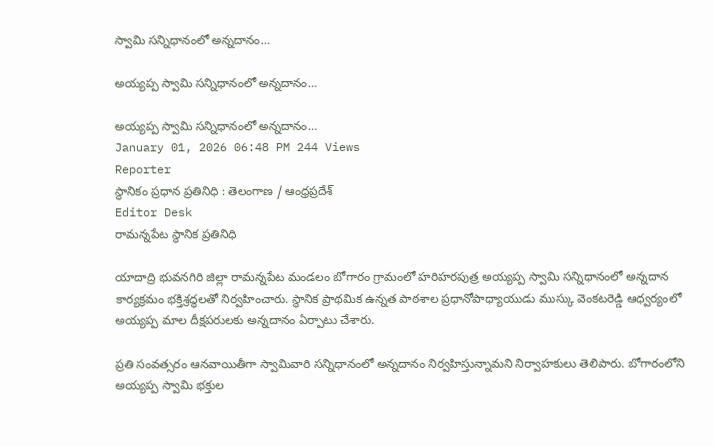స్వామి సన్నిధానంలో అన్నదానం…

అయ్యప్ప స్వామి సన్నిధానంలో అన్నదానం…

అయ్యప్ప స్వామి సన్నిధానంలో అన్నదానం…
January 01, 2026 06:48 PM 244 Views
Reporter
స్థానికం ప్రధాన ప్రతినిధి : తెలంగాణ / ఆంధ్రప్రదేశ్
Editor Desk
రామన్నపేట స్థానిక ప్రతినిధి

యాదాద్రి భువనగిరి జిల్లా రామన్నపేట మండలం బోగారం గ్రామంలో హరిహరపుత్ర అయ్యప్ప స్వామి సన్నిధానంలో అన్నదాన కార్యక్రమం భక్తిశ్రద్ధలతో నిర్వహించారు. స్థానిక ప్రాథమిక ఉన్నత పాఠశాల ప్రధానోపాధ్యాయుడు ముస్కు వెంకటరెడ్డి ఆధ్వర్యంలో అయ్యప్ప మాల దీక్షపరులకు అన్నదానం ఏర్పాటు చేశారు.

ప్రతి సంవత్సరం ఆనవాయితీగా స్వామివారి సన్నిధానంలో అన్నదానం నిర్వహిస్తున్నామని నిర్వాహకులు తెలిపారు. బోగారంలోని అయ్యప్ప స్వామి భక్తుల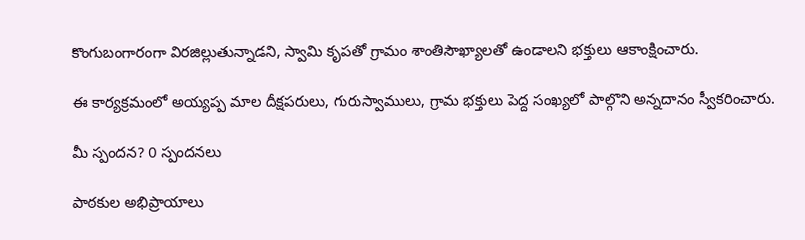కొంగుబంగారంగా విరజిల్లుతున్నాడని, స్వామి కృపతో గ్రామం శాంతిసౌఖ్యాలతో ఉండాలని భక్తులు ఆకాంక్షించారు.

ఈ కార్యక్రమంలో అయ్యప్ప మాల దీక్షపరులు, గురుస్వాములు, గ్రామ భక్తులు పెద్ద సంఖ్యలో పాల్గొని అన్నదానం స్వీకరించారు.

మీ స్పందన? 0 స్పందనలు

పాఠకుల అభిప్రాయాలు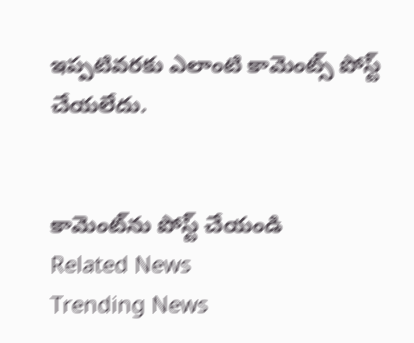ఇప్పటివరకు ఎలాంటి కామెంట్స్ పోస్ట్ చేయలేదు.


కామెంట్‌ను పోస్ట్ చేయండి
Related News
Trending News